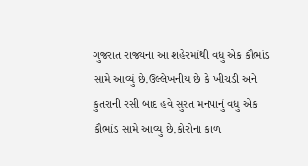ગુજરાત રાજ્યના આ શહેરમાંથી વધુ એક કૌભાંડ સામે આવ્યું છે.ઉલ્લેખનીય છે કે ખીચડી અને કુતરાની રસી બાદ હવે સુરત મનપાનું વધુ એક કૌભાંડ સામે આવ્યુ છે.કોરોના કાળ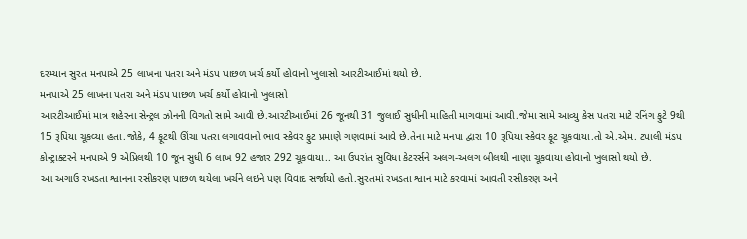દરમ્યાન સુરત મનપાએ 25 લાખના પતરા અને મંડપ પાછળ ખર્ચ કર્યો હોવાનો ખુલાસો આરટીઆઈમાં થયો છે.
મનપાએ 25 લાખના પતરા અને મંડપ પાછળ ખર્ચ કર્યો હોવાનો ખુલાસો
આરટીઆઈમાં માત્ર શહેરના સેન્ટ્રલ ઝોનની વિગતો સામે આવી છે.આરટીઆઈમાં 26 જૂનથી 31 જુલાઈ સુધીની માહિતી માગવામાં આવી.જેમા સામે આવ્યુ કેસ પતરા માટે રનિંગ ફુટે 9થી 15 રૂપિયા ચૂકવ્યા હતા.જોકે, 4 ફૂટથી ઊંચા પતરા લગાવવાનો ભાવ સ્કેવર ફુટ પ્રમાણે ગણવામાં આવે છે.તેના માટે મનપા દ્વારા 10 રૂપિયા સ્કેવર ફૂટ ચૂકવાયા.તો એ.એમ. ટપાલી મંડપ કોન્ટ્રાક્ટરને મનપાએ 9 એપ્રિલથી 10 જૂન સુધી 6 લાખ 92 હજાર 292 ચૂકવાયા.. આ ઉપરાંત સુવિધા કેટરર્સને અલગ-અલગ બીલથી નાણા ચૂકવાયા હોવાનો ખુલાસો થયો છે.
આ અગાઉ રખડતા શ્વાનના રસીકરણ પાછળ થયેલા ખર્ચને લઇને પણ વિવાદ સર્જાયો હતો.સુરતમાં રખડતા શ્વાન માટે કરવામાં આવતી રસીકરણ અને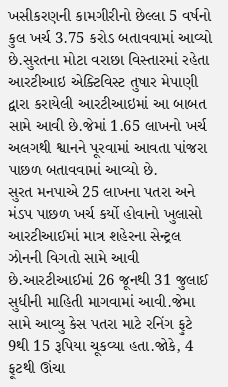ખસીકરણની કામગીરીનો છેલ્લા 5 વર્ષનો કુલ ખર્ચ 3.75 કરોડ બતાવવામાં આવ્યો છે.સુરતના મોટા વરાછા વિસ્તારમાં રહેતા આરટીઆઇ એક્ટિવિસ્ટ તુષાર મેપાણી દ્વારા કરાયેલી આરટીઆઇમાં આ બાબત સામે આવી છે.જેમાં 1.65 લાખનો ખર્ચ અલગથી શ્વાનને પૂરવામાં આવતા પાંજરા પાછળ બતાવવામાં આવ્યો છે.
સુરત મનપાએ 25 લાખના પતરા અને મંડપ પાછળ ખર્ચ કર્યો હોવાનો ખુલાસો
આરટીઆઈમાં માત્ર શહેરના સેન્ટ્રલ ઝોનની વિગતો સામે આવી છે.આરટીઆઈમાં 26 જૂનથી 31 જુલાઈ સુધીની માહિતી માગવામાં આવી.જેમા સામે આવ્યુ કેસ પતરા માટે રનિંગ ફુટે 9થી 15 રૂપિયા ચૂકવ્યા હતા.જોકે, 4 ફૂટથી ઊંચા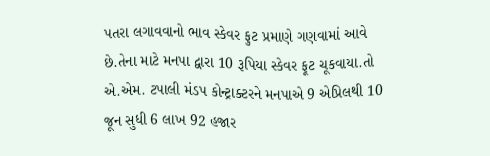પતરા લગાવવાનો ભાવ સ્કેવર ફુટ પ્રમાણે ગણવામાં આવે છે.તેના માટે મનપા દ્વારા 10 રૂપિયા સ્કેવર ફૂટ ચૂકવાયા.તો એ.એમ. ટપાલી મંડપ કોન્ટ્રાક્ટરને મનપાએ 9 એપ્રિલથી 10 જૂન સુધી 6 લાખ 92 હજાર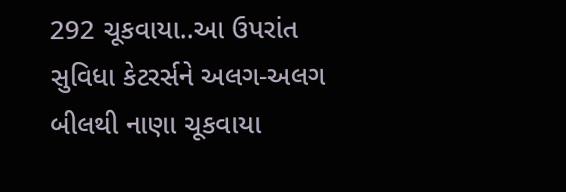292 ચૂકવાયા..આ ઉપરાંત સુવિધા કેટરર્સને અલગ-અલગ બીલથી નાણા ચૂકવાયા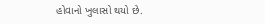હોવાનો ખુલાસો થયો છે.